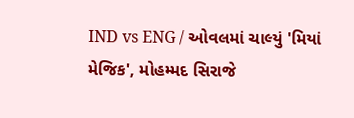IND vs ENG / ઓવલમાં ચાલ્યું 'મિયાં મેજિક', મોહમ્મદ સિરાજે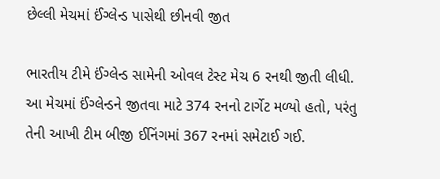છેલ્લી મેચમાં ઈંગ્લેન્ડ પાસેથી છીનવી જીત

ભારતીય ટીમે ઈંગ્લેન્ડ સામેની ઓવલ ટેસ્ટ મેચ 6 રનથી જીતી લીધી. આ મેચમાં ઈંગ્લેન્ડને જીતવા માટે 374 રનનો ટાર્ગેટ મળ્યો હતો, પરંતુ તેની આખી ટીમ બીજી ઈનિંગમાં 367 રનમાં સમેટાઈ ગઈ.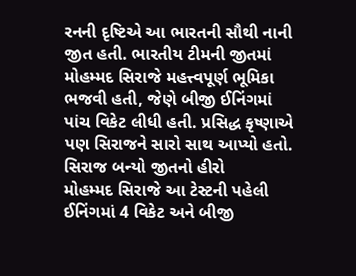રનની દૃષ્ટિએ આ ભારતની સૌથી નાની જીત હતી. ભારતીય ટીમની જીતમાં મોહમ્મદ સિરાજે મહત્ત્વપૂર્ણ ભૂમિકા ભજવી હતી, જેણે બીજી ઈનિંગમાં પાંચ વિકેટ લીધી હતી. પ્રસિદ્ધ કૃષ્ણાએ પણ સિરાજને સારો સાથ આપ્યો હતો.
સિરાજ બન્યો જીતનો હીરો
મોહમ્મદ સિરાજે આ ટેસ્ટની પહેલી ઈનિંગમાં 4 વિકેટ અને બીજી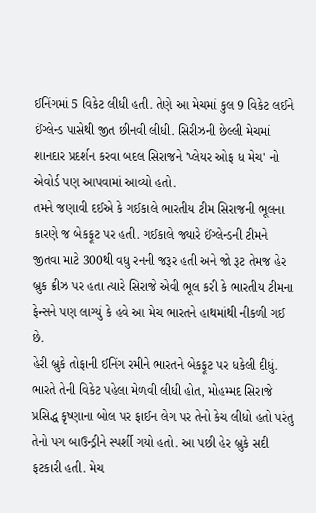ઈનિંગમાં 5 વિકેટ લીધી હતી. તેણે આ મેચમાં કુલ 9 વિકેટ લઈને ઈંગ્લેન્ડ પાસેથી જીત છીનવી લીધી. સિરીઝની છેલ્લી મેચમાં શાનદાર પ્રદર્શન કરવા બદલ સિરાજને 'પ્લેયર ઓફ ધ મેચ' નો એવોર્ડ પણ આપવામાં આવ્યો હતો.
તમને જણાવી દઈએ કે ગઈકાલે ભારતીય ટીમ સિરાજની ભૂલના કારણે જ બેકફૂટ પર હતી. ગઈકાલે જ્યારે ઈંગ્લેન્ડની ટીમને જીતવા માટે 300થી વધુ રનની જરૂર હતી અને જો રૂટ તેમજ હેર બ્રુક ક્રીઝ પર હતા ત્યારે સિરાજે એવી ભૂલ કરી કે ભારતીય ટીમના ફેન્સને પણ લાગ્યું કે હવે આ મેચ ભારતને હાથમાંથી નીકળી ગઈ છે.
હેરી બ્રુકે તોફાની ઈનિંગ રમીને ભારતને બેકફૂટ પર ધકેલી દીધું. ભારતે તેની વિકેટ પહેલા મેળવી લીધી હોત, મોહમ્મદ સિરાજે પ્રસિદ્ધ કૃષ્ણાના બોલ પર ફાઈન લેગ પર તેનો કેચ લીધો હતો પરંતુ તેનો પગ બાઉન્ડ્રીને સ્પર્શી ગયો હતો. આ પછી હેર બ્રુકે સદી ફટકારી હતી. મેચ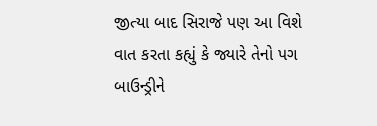જીત્યા બાદ સિરાજે પણ આ વિશે વાત કરતા કહ્યું કે જ્યારે તેનો પગ બાઉન્ડ્રીને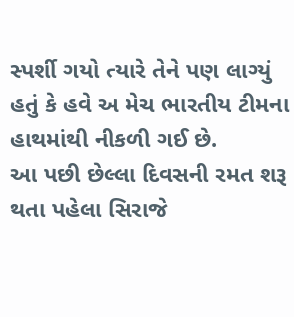સ્પર્શી ગયો ત્યારે તેને પણ લાગ્યું હતું કે હવે અ મેચ ભારતીય ટીમના હાથમાંથી નીકળી ગઈ છે.
આ પછી છેલ્લા દિવસની રમત શરૂ થતા પહેલા સિરાજે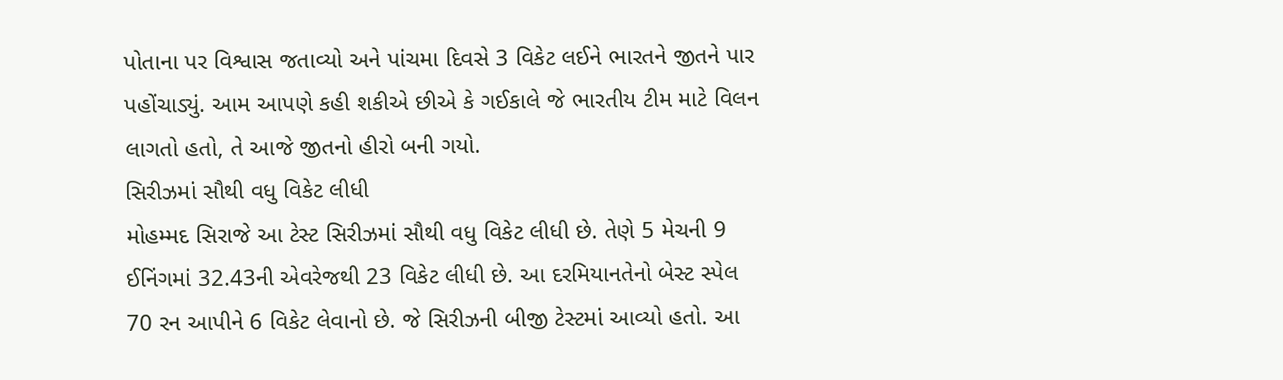પોતાના પર વિશ્વાસ જતાવ્યો અને પાંચમા દિવસે 3 વિકેટ લઈને ભારતને જીતને પાર પહોંચાડ્યું. આમ આપણે કહી શકીએ છીએ કે ગઈકાલે જે ભારતીય ટીમ માટે વિલન લાગતો હતો, તે આજે જીતનો હીરો બની ગયો.
સિરીઝમાં સૌથી વધુ વિકેટ લીધી
મોહમ્મદ સિરાજે આ ટેસ્ટ સિરીઝમાં સૌથી વધુ વિકેટ લીધી છે. તેણે 5 મેચની 9 ઈનિંગમાં 32.43ની એવરેજથી 23 વિકેટ લીધી છે. આ દરમિયાનતેનો બેસ્ટ સ્પેલ 70 રન આપીને 6 વિકેટ લેવાનો છે. જે સિરીઝની બીજી ટેસ્ટમાં આવ્યો હતો. આ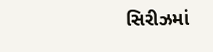સિરીઝમાં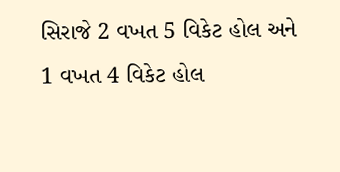સિરાજે 2 વખત 5 વિકેટ હોલ અને 1 વખત 4 વિકેટ હોલ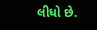લીધો છે.